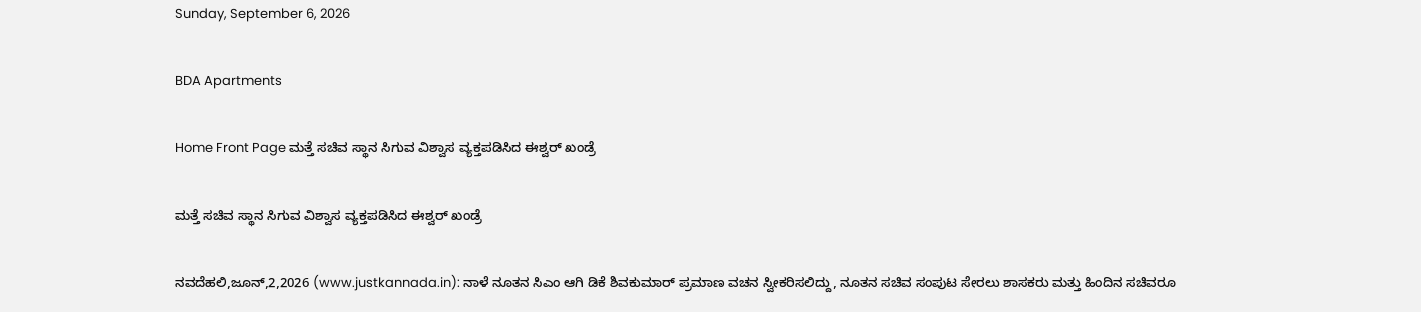Sunday, September 6, 2026

BDA Apartments

Home Front Page ಮತ್ತೆ ಸಚಿವ ಸ್ಥಾನ ಸಿಗುವ ವಿಶ್ವಾಸ ವ್ಯಕ್ತಪಡಿಸಿದ ಈಶ್ವರ್ ಖಂಡ್ರೆ

ಮತ್ತೆ ಸಚಿವ ಸ್ಥಾನ ಸಿಗುವ ವಿಶ್ವಾಸ ವ್ಯಕ್ತಪಡಿಸಿದ ಈಶ್ವರ್ ಖಂಡ್ರೆ

ನವದೆಹಲಿ,ಜೂನ್,2,2026 (www.justkannada.in): ನಾಳೆ ನೂತನ ಸಿಎಂ ಆಗಿ ಡಿಕೆ ಶಿವಕುಮಾರ್ ಪ್ರಮಾಣ ವಚನ ಸ್ವೀಕರಿಸಲಿದ್ದು, ನೂತನ ಸಚಿವ ಸಂಪುಟ ಸೇರಲು ಶಾಸಕರು ಮತ್ತು ಹಿಂದಿನ ಸಚಿವರೂ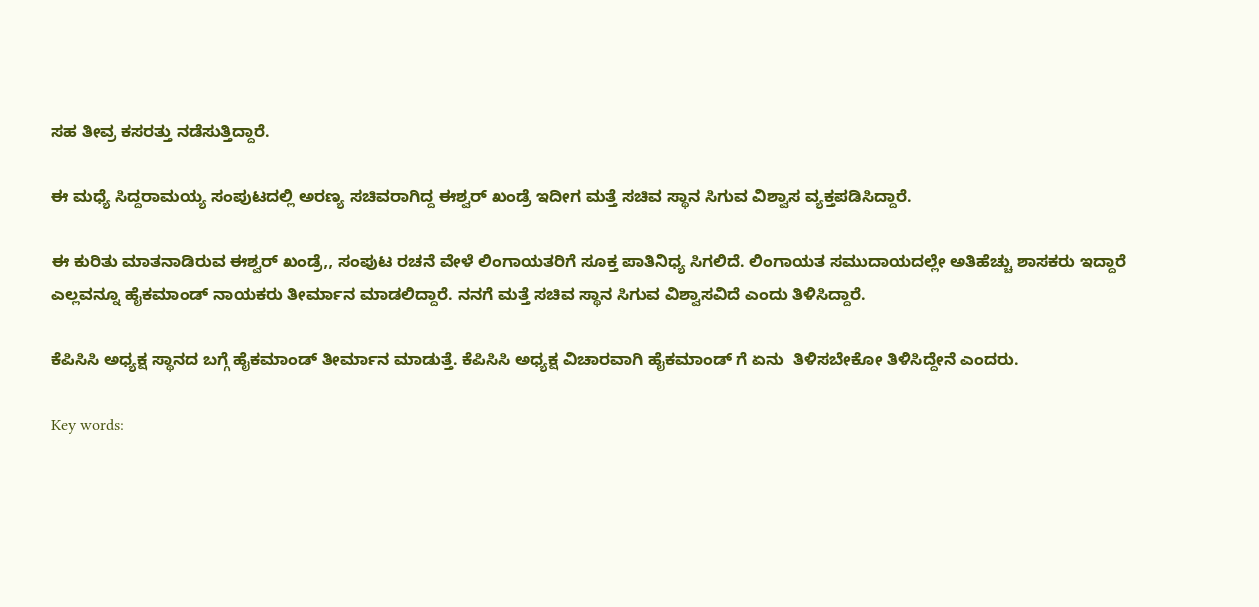ಸಹ ತೀವ್ರ ಕಸರತ್ತು ನಡೆಸುತ್ತಿದ್ದಾರೆ.

ಈ ಮಧ್ಯೆ ಸಿದ್ದರಾಮಯ್ಯ ಸಂಪುಟದಲ್ಲಿ ಅರಣ್ಯ ಸಚಿವರಾಗಿದ್ದ ಈಶ್ವರ್ ಖಂಡ್ರೆ ಇದೀಗ ಮತ್ತೆ ಸಚಿವ ಸ್ಥಾನ ಸಿಗುವ ವಿಶ್ವಾಸ ವ್ಯಕ್ತಪಡಿಸಿದ್ದಾರೆ.

ಈ ಕುರಿತು ಮಾತನಾಡಿರುವ ಈಶ್ವರ್ ಖಂಡ್ರೆ,, ಸಂಪುಟ ರಚನೆ ವೇಳೆ ಲಿಂಗಾಯತರಿಗೆ ಸೂಕ್ತ ಪಾತಿನಿಧ್ಯ ಸಿಗಲಿದೆ. ಲಿಂಗಾಯತ ಸಮುದಾಯದಲ್ಲೇ ಅತಿಹೆಚ್ಚು ಶಾಸಕರು ಇದ್ದಾರೆ ಎಲ್ಲವನ್ನೂ ಹೈಕಮಾಂಡ್ ನಾಯಕರು ತೀರ್ಮಾನ ಮಾಡಲಿದ್ದಾರೆ. ನನಗೆ ಮತ್ತೆ ಸಚಿವ ಸ್ಥಾನ ಸಿಗುವ ವಿಶ್ವಾಸವಿದೆ ಎಂದು ತಿಳಿಸಿದ್ದಾರೆ.

ಕೆಪಿಸಿಸಿ ಅಧ್ಯಕ್ಷ ಸ್ಥಾನದ ಬಗ್ಗೆ ಹೈಕಮಾಂಡ್ ತೀರ್ಮಾನ ಮಾಡುತ್ತೆ. ಕೆಪಿಸಿಸಿ ಅಧ್ಯಕ್ಷ ವಿಚಾರವಾಗಿ ಹೈಕಮಾಂಡ್ ಗೆ ಏನು  ತಿಳಿಸಬೇಕೋ ತಿಳಿಸಿದ್ದೇನೆ ಎಂದರು.

Key words: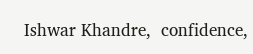Ishwar Khandre,  confidence,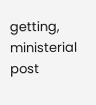getting, ministerial post